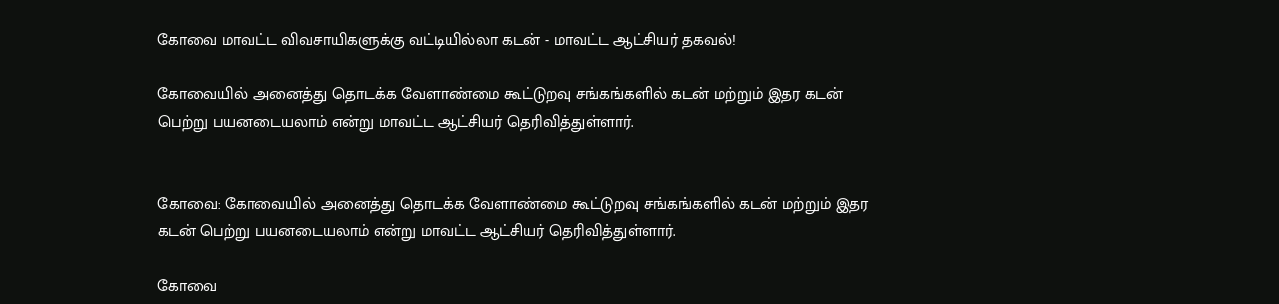கோவை மாவட்ட விவசாயிகளுக்கு வட்டியில்லா கடன் - மாவட்ட ஆட்சியர் தகவல்!

கோவையில் அனைத்து தொடக்க வேளாண்மை கூட்டுறவு சங்கங்களில் கடன் மற்றும் இதர கடன் பெற்று பயனடையலாம் என்று மாவட்ட ஆட்சியர் தெரிவித்துள்ளார்.


கோவை: கோவையில் அனைத்து தொடக்க வேளாண்மை கூட்டுறவு சங்கங்களில் கடன் மற்றும் இதர கடன் பெற்று பயனடையலாம் என்று மாவட்ட ஆட்சியர் தெரிவித்துள்ளார்.

கோவை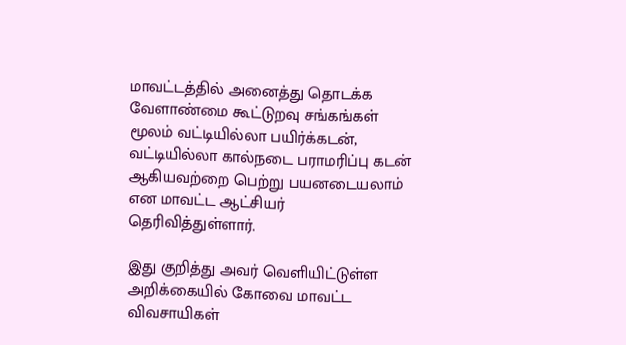மாவட்டத்தில் அனைத்து தொடக்க வேளாண்மை கூட்டுறவு சங்கங்கள் மூலம் வட்டியில்லா பயிர்க்கடன், வட்டியில்லா கால்நடை பராமரிப்பு கடன் ஆகியவற்றை பெற்று பயனடையலாம் என மாவட்ட ஆட்சியர் தெரிவித்துள்ளார்.

இது குறித்து அவர் வெளியிட்டுள்ள அறிக்கையில் கோவை மாவட்ட விவசாயிகள்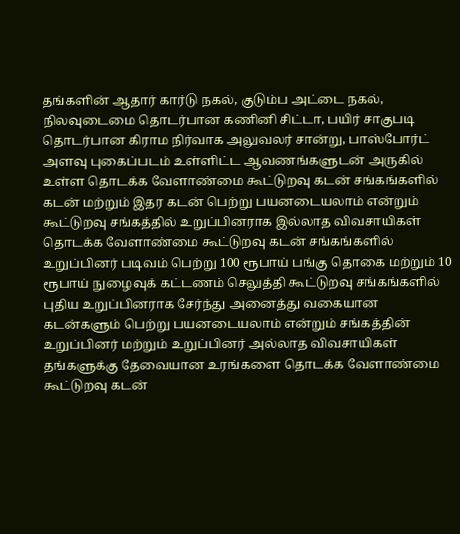தங்களின் ஆதார் கார்டு நகல், குடும்ப அட்டை நகல், நிலவுடைமை தொடர்பான கணினி சிட்டா, பயிர் சாகுபடி தொடர்பான கிராம நிர்வாக அலுவலர் சான்று, பாஸ்போர்ட் அளவு புகைப்படம் உள்ளிட்ட ஆவணங்களுடன் அருகில் உள்ள தொடக்க வேளாண்மை கூட்டுறவு கடன் சங்கங்களில் கடன் மற்றும் இதர கடன் பெற்று பயனடையலாம் என்றும் கூட்டுறவு சங்கத்தில் உறுப்பினராக இல்லாத விவசாயிகள் தொடக்க வேளாண்மை கூட்டுறவு கடன் சங்கங்களில் உறுப்பினர் படிவம் பெற்று 100 ரூபாய் பங்கு தொகை மற்றும் 10 ரூபாய் நுழைவுக் கட்டணம் செலுத்தி கூட்டுறவு சங்கங்களில் புதிய உறுப்பினராக சேர்ந்து அனைத்து வகையான கடன்களும் பெற்று பயனடையலாம் என்றும் சங்கத்தின் உறுப்பினர் மற்றும் உறுப்பினர் அல்லாத விவசாயிகள் தங்களுக்கு தேவையான உரங்களை தொடக்க வேளாண்மை கூட்டுறவு கடன்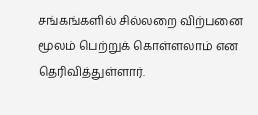சங்கங்களில் சில்லறை விற்பனை மூலம் பெற்றுக் கொள்ளலாம் என தெரிவித்துள்ளார்.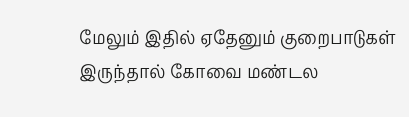மேலும் இதில் ஏதேனும் குறைபாடுகள் இருந்தால் கோவை மண்டல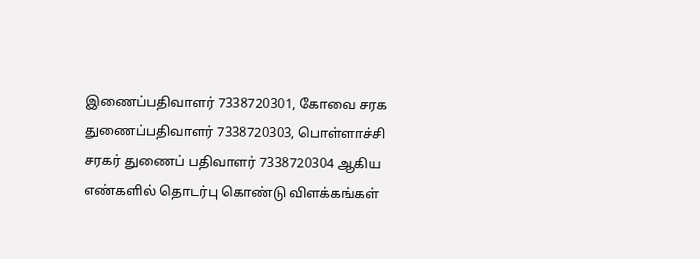இணைப்பதிவாளர் 7338720301, கோவை சரக துணைப்பதிவாளர் 7338720303, பொள்ளாச்சி சரகர் துணைப் பதிவாளர் 7338720304 ஆகிய எண்களில் தொடர்பு கொண்டு விளக்கங்கள்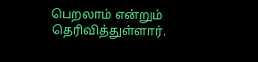பெறலாம் என்றும் தெரிவித்துள்ளார்.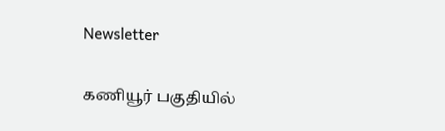Newsletter

கணியூர் பகுதியில்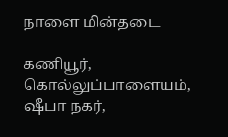நாளை மின்தடை

கணியூர், கொல்லுப்பாளையம், ஷீபா நகர்,